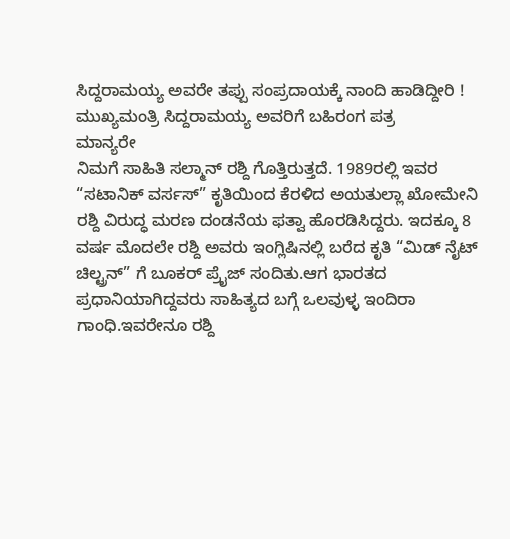ಸಿದ್ದರಾಮಯ್ಯ ಅವರೇ ತಪ್ಪು ಸಂಪ್ರದಾಯಕ್ಕೆ ನಾಂದಿ ಹಾಡಿದ್ದೀರಿ !
ಮುಖ್ಯಮಂತ್ರಿ ಸಿದ್ದರಾಮಯ್ಯ ಅವರಿಗೆ ಬಹಿರಂಗ ಪತ್ರ
ಮಾನ್ಯರೇ
ನಿಮಗೆ ಸಾಹಿತಿ ಸಲ್ಮಾನ್ ರಶ್ದಿ ಗೊತ್ತಿರುತ್ತದೆ. 1989ರಲ್ಲಿ ಇವರ “ಸಟಾನಿಕ್ ವರ್ಸಸ್” ಕೃತಿಯಿಂದ ಕೆರಳಿದ ಅಯತುಲ್ಲಾ ಖೋಮೇನಿ ರಶ್ದಿ ವಿರುದ್ಧ ಮರಣ ದಂಡನೆಯ ಫತ್ವಾ ಹೊರಡಿಸಿದ್ದರು. ಇದಕ್ಕೂ 8 ವರ್ಷ ಮೊದಲೇ ರಶ್ದಿ ಅವರು ಇಂಗ್ಲಿಷಿನಲ್ಲಿ ಬರೆದ ಕೃತಿ “ಮಿಡ್ ನೈಟ್ ಚಿಲ್ಟ್ರನ್” ಗೆ ಬೂಕರ್ ಪ್ರೈಜ್ ಸಂದಿತು.ಆಗ ಭಾರತದ ಪ್ರಧಾನಿಯಾಗಿದ್ದವರು ಸಾಹಿತ್ಯದ ಬಗ್ಗೆ ಒಲವುಳ್ಳ ಇಂದಿರಾ ಗಾಂಧಿ.ಇವರೇನೂ ರಶ್ದಿ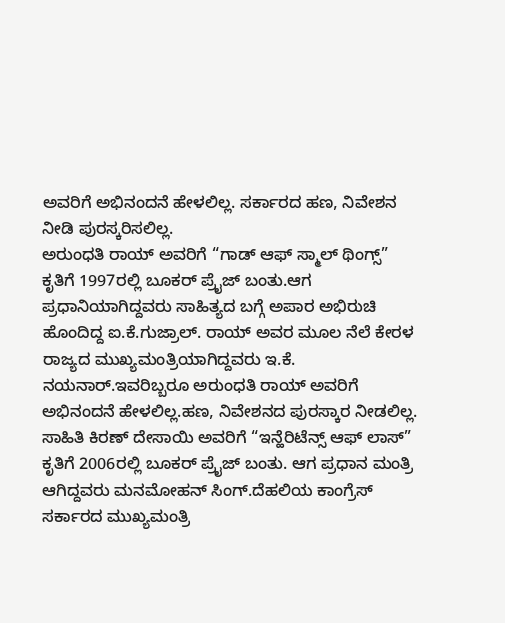ಅವರಿಗೆ ಅಭಿನಂದನೆ ಹೇಳಲಿಲ್ಲ. ಸರ್ಕಾರದ ಹಣ, ನಿವೇಶನ ನೀಡಿ ಪುರಸ್ಕರಿಸಲಿಲ್ಲ.
ಅರುಂಧತಿ ರಾಯ್ ಅವರಿಗೆ “ಗಾಡ್ ಆಫ್ ಸ್ಮಾಲ್ ಥಿಂಗ್ಸ್” ಕೃತಿಗೆ 1997ರಲ್ಲಿ ಬೂಕರ್ ಪ್ರೈಜ್ ಬಂತು.ಆಗ ಪ್ರಧಾನಿಯಾಗಿದ್ದವರು ಸಾಹಿತ್ಯದ ಬಗ್ಗೆ ಅಪಾರ ಅಭಿರುಚಿ ಹೊಂದಿದ್ದ ಐ.ಕೆ.ಗುಜ್ರಾಲ್. ರಾಯ್ ಅವರ ಮೂಲ ನೆಲೆ ಕೇರಳ ರಾಜ್ಯದ ಮುಖ್ಯಮಂತ್ರಿಯಾಗಿದ್ದವರು ಇ.ಕೆ. ನಯನಾರ್.ಇವರಿಬ್ಬರೂ ಅರುಂಧತಿ ರಾಯ್ ಅವರಿಗೆ ಅಭಿನಂದನೆ ಹೇಳಲಿಲ್ಲ.ಹಣ, ನಿವೇಶನದ ಪುರಸ್ಕಾರ ನೀಡಲಿಲ್ಲ.
ಸಾಹಿತಿ ಕಿರಣ್ ದೇಸಾಯಿ ಅವರಿಗೆ “ಇನ್ಹೆರಿಟೆನ್ಸ್ ಆಫ್ ಲಾಸ್” ಕೃತಿಗೆ 2006ರಲ್ಲಿ ಬೂಕರ್ ಪ್ರೈಜ್ ಬಂತು. ಆಗ ಪ್ರಧಾನ ಮಂತ್ರಿ ಆಗಿದ್ದವರು ಮನಮೋಹನ್ ಸಿಂಗ್.ದೆಹಲಿಯ ಕಾಂಗ್ರೆಸ್ ಸರ್ಕಾರದ ಮುಖ್ಯಮಂತ್ರಿ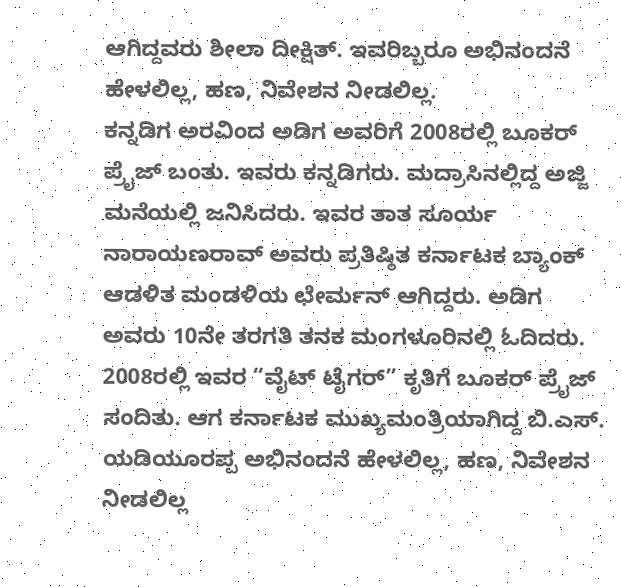ಆಗಿದ್ದವರು ಶೀಲಾ ದೀಕ್ಷಿತ್. ಇವರಿಬ್ಬರೂ ಅಭಿನಂದನೆ ಹೇಳಲಿಲ್ಲ, ಹಣ, ನಿವೇಶನ ನೀಡಲಿಲ್ಲ.
ಕನ್ನಡಿಗ ಅರವಿಂದ ಅಡಿಗ ಅವರಿಗೆ 2008ರಲ್ಲಿ ಬೂಕರ್ ಪ್ರೈಜ್ ಬಂತು. ಇವರು ಕನ್ನಡಿಗರು. ಮದ್ರಾಸಿನಲ್ಲಿದ್ದ ಅಜ್ಜಿ ಮನೆಯಲ್ಲಿ ಜನಿಸಿದರು. ಇವರ ತಾತ ಸೂರ್ಯ ನಾರಾಯಣರಾವ್ ಅವರು ಪ್ರತಿಷ್ಠಿತ ಕರ್ನಾಟಕ ಬ್ಯಾಂಕ್ ಆಡಳಿತ ಮಂಡಳಿಯ ಛೇರ್ಮನ್ ಆಗಿದ್ದರು. ಅಡಿಗ ಅವರು 10ನೇ ತರಗತಿ ತನಕ ಮಂಗಳೂರಿನಲ್ಲಿ ಓದಿದರು. 2008ರಲ್ಲಿ ಇವರ “ವೈಟ್ ಟೈಗರ್” ಕೃತಿಗೆ ಬೂಕರ್ ಪ್ರೈಜ್ ಸಂದಿತು. ಆಗ ಕರ್ನಾಟಕ ಮುಖ್ಯಮಂತ್ರಿಯಾಗಿದ್ದ ಬಿ.ಎಸ್. ಯಡಿಯೂರಪ್ಪ ಅಭಿನಂದನೆ ಹೇಳಲಿಲ್ಲ, ಹಣ, ನಿವೇಶನ ನೀಡಲಿಲ್ಲ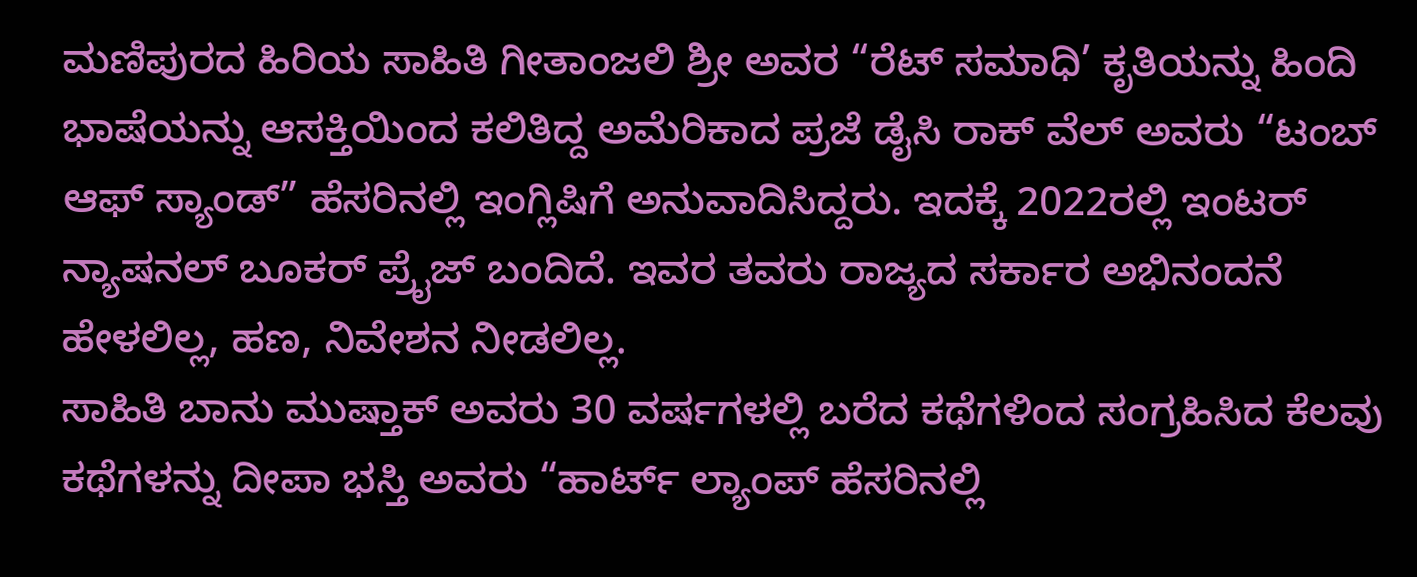ಮಣಿಪುರದ ಹಿರಿಯ ಸಾಹಿತಿ ಗೀತಾಂಜಲಿ ಶ್ರೀ ಅವರ “ರೆಟ್ ಸಮಾಧಿ’ ಕೃತಿಯನ್ನು ಹಿಂದಿ ಭಾಷೆಯನ್ನು ಆಸಕ್ತಿಯಿಂದ ಕಲಿತಿದ್ದ ಅಮೆರಿಕಾದ ಪ್ರಜೆ ಡೈಸಿ ರಾಕ್ ವೆಲ್ ಅವರು “ಟಂಬ್ ಆಫ್ ಸ್ಯಾಂಡ್” ಹೆಸರಿನಲ್ಲಿ ಇಂಗ್ಲಿಷಿಗೆ ಅನುವಾದಿಸಿದ್ದರು. ಇದಕ್ಕೆ 2022ರಲ್ಲಿ ಇಂಟರ್ ನ್ಯಾಷನಲ್ ಬೂಕರ್ ಪ್ರೈಜ್ ಬಂದಿದೆ. ಇವರ ತವರು ರಾಜ್ಯದ ಸರ್ಕಾರ ಅಭಿನಂದನೆ ಹೇಳಲಿಲ್ಲ, ಹಣ, ನಿವೇಶನ ನೀಡಲಿಲ್ಲ.
ಸಾಹಿತಿ ಬಾನು ಮುಷ್ತಾಕ್ ಅವರು 30 ವರ್ಷಗಳಲ್ಲಿ ಬರೆದ ಕಥೆಗಳಿಂದ ಸಂಗ್ರಹಿಸಿದ ಕೆಲವು ಕಥೆಗಳನ್ನು ದೀಪಾ ಭಸ್ತಿ ಅವರು “ಹಾರ್ಟ್ ಲ್ಯಾಂಪ್ ಹೆಸರಿನಲ್ಲಿ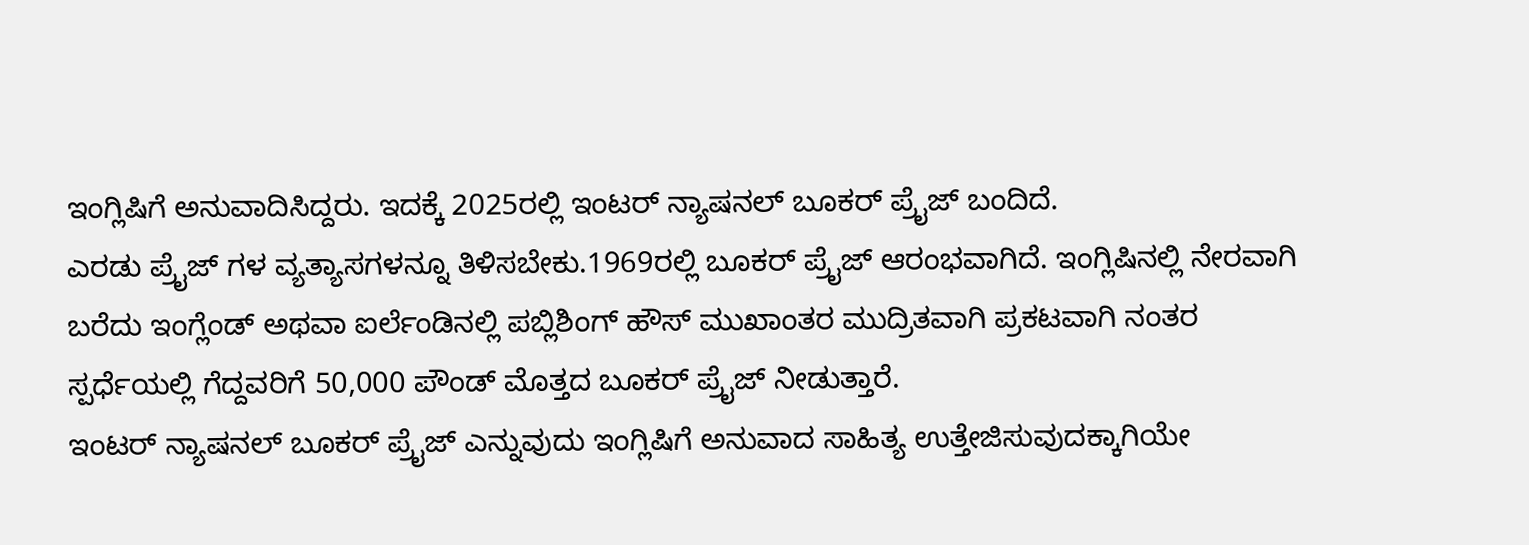ಇಂಗ್ಲಿಷಿಗೆ ಅನುವಾದಿಸಿದ್ದರು. ಇದಕ್ಕೆ 2025ರಲ್ಲಿ ಇಂಟರ್ ನ್ಯಾಷನಲ್ ಬೂಕರ್ ಪ್ರೈಜ್ ಬಂದಿದೆ.
ಎರಡು ಪ್ರೈಜ್ ಗಳ ವ್ಯತ್ಯಾಸಗಳನ್ನೂ ತಿಳಿಸಬೇಕು.1969ರಲ್ಲಿ ಬೂಕರ್ ಪ್ರೈಜ್ ಆರಂಭವಾಗಿದೆ. ಇಂಗ್ಲಿಷಿನಲ್ಲಿ ನೇರವಾಗಿ ಬರೆದು ಇಂಗ್ಲೆಂಡ್ ಅಥವಾ ಐರ್ಲೆಂಡಿನಲ್ಲಿ ಪಬ್ಲಿಶಿಂಗ್ ಹೌಸ್ ಮುಖಾಂತರ ಮುದ್ರಿತವಾಗಿ ಪ್ರಕಟವಾಗಿ ನಂತರ ಸ್ಪರ್ಧೆಯಲ್ಲಿ ಗೆದ್ದವರಿಗೆ 50,000 ಪೌಂಡ್ ಮೊತ್ತದ ಬೂಕರ್ ಪ್ರೈಜ್ ನೀಡುತ್ತಾರೆ.
ಇಂಟರ್ ನ್ಯಾಷನಲ್ ಬೂಕರ್ ಪ್ರೈಜ್ ಎನ್ನುವುದು ಇಂಗ್ಲಿಷಿಗೆ ಅನುವಾದ ಸಾಹಿತ್ಯ ಉತ್ತೇಜಿಸುವುದಕ್ಕಾಗಿಯೇ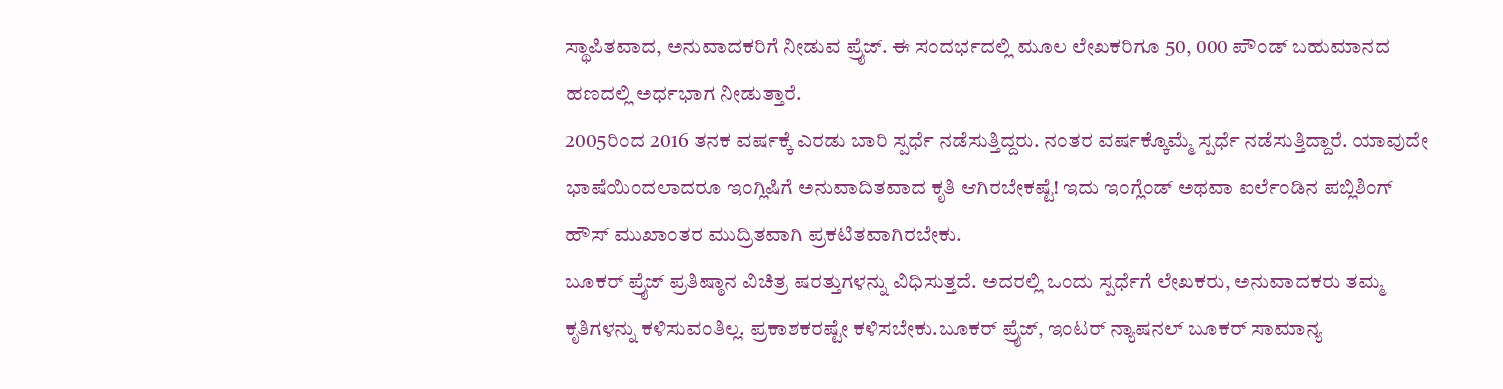ಸ್ಥಾಪಿತವಾದ, ಅನುವಾದಕರಿಗೆ ನೀಡುವ ಪ್ರೈಜ್. ಈ ಸಂದರ್ಭದಲ್ಲಿ ಮೂಲ ಲೇಖಕರಿಗೂ 50, 000 ಪೌಂಡ್ ಬಹುಮಾನದ ಹಣದಲ್ಲಿ ಅರ್ಧಭಾಗ ನೀಡುತ್ತಾರೆ.
2005ರಿಂದ 2016 ತನಕ ವರ್ಷಕ್ಕೆ ಎರಡು ಬಾರಿ ಸ್ಪರ್ಧೆ ನಡೆಸುತ್ತಿದ್ದರು. ನಂತರ ವರ್ಷಕ್ಕೊಮ್ಮೆ ಸ್ಪರ್ಧೆ ನಡೆಸುತ್ತಿದ್ದಾರೆ. ಯಾವುದೇ ಭಾಷೆಯಿಂದಲಾದರೂ ಇಂಗ್ಲಿಷಿಗೆ ಅನುವಾದಿತವಾದ ಕೃತಿ ಆಗಿರಬೇಕಷ್ಟೆ! ಇದು ಇಂಗ್ಲೆಂಡ್ ಅಥವಾ ಐರ್ಲೆಂಡಿನ ಪಬ್ಲಿಶಿಂಗ್ ಹೌಸ್ ಮುಖಾಂತರ ಮುದ್ರಿತವಾಗಿ ಪ್ರಕಟಿತವಾಗಿರಬೇಕು.
ಬೂಕರ್ ಪ್ರೈಜ್ ಪ್ರತಿಷ್ಠಾನ ವಿಚಿತ್ರ ಷರತ್ತುಗಳನ್ನು ವಿಧಿಸುತ್ತದೆ. ಅದರಲ್ಲಿ ಒಂದು ಸ್ಪರ್ಧೆಗೆ ಲೇಖಕರು, ಅನುವಾದಕರು ತಮ್ಮ ಕೃತಿಗಳನ್ನು ಕಳಿಸುವಂತಿಲ್ಲ. ಪ್ರಕಾಶಕರಷ್ಟೇ ಕಳಿಸಬೇಕು.ಬೂಕರ್ ಪ್ರೈಜ್, ಇಂಟರ್ ನ್ಯಾಷನಲ್ ಬೂಕರ್ ಸಾಮಾನ್ಯ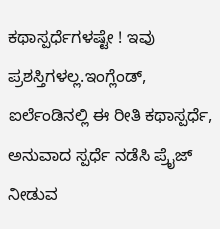ಕಥಾಸ್ಪರ್ಧೆಗಳಷ್ಟೇ ! ಇವು ಪ್ರಶಸ್ತಿಗಳಲ್ಲ.ಇಂಗ್ಲೆಂಡ್, ಐರ್ಲೆಂಡಿನಲ್ಲಿ ಈ ರೀತಿ ಕಥಾಸ್ಪರ್ಧೆ, ಅನುವಾದ ಸ್ಪರ್ಧೆ ನಡೆಸಿ ಪ್ರೈಜ್ ನೀಡುವ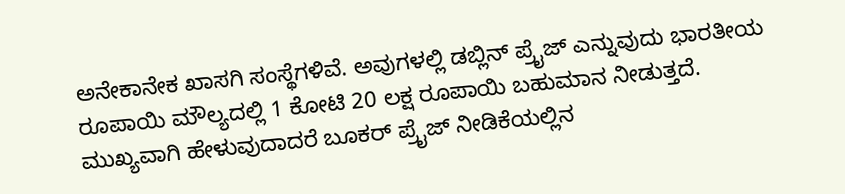ಅನೇಕಾನೇಕ ಖಾಸಗಿ ಸಂಸ್ಥೆಗಳಿವೆ. ಅವುಗಳಲ್ಲಿ ಡಬ್ಲಿನ್ ಪ್ರೈಜ್ ಎನ್ನುವುದು ಭಾರತೀಯ ರೂಪಾಯಿ ಮೌಲ್ಯದಲ್ಲಿ 1 ಕೋಟಿ 20 ಲಕ್ಷ ರೂಪಾಯಿ ಬಹುಮಾನ ನೀಡುತ್ತದೆ.
ಮುಖ್ಯವಾಗಿ ಹೇಳುವುದಾದರೆ ಬೂಕರ್ ಪ್ರೈಜ್ ನೀಡಿಕೆಯಲ್ಲಿನ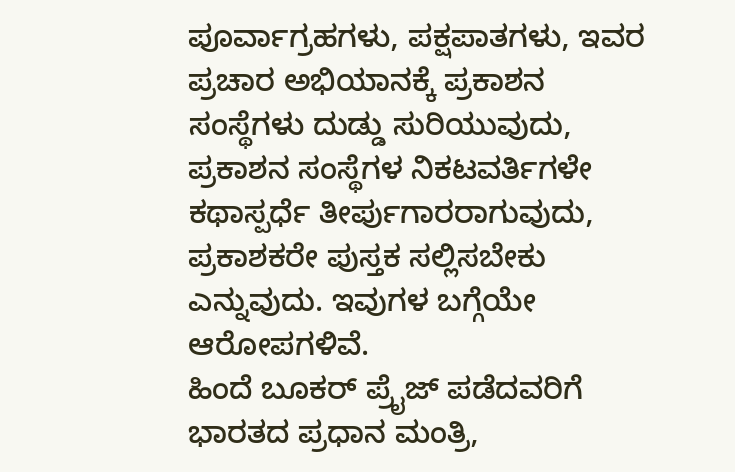ಪೂರ್ವಾಗ್ರಹಗಳು, ಪಕ್ಷಪಾತಗಳು, ಇವರ ಪ್ರಚಾರ ಅಭಿಯಾನಕ್ಕೆ ಪ್ರಕಾಶನ ಸಂಸ್ಥೆಗಳು ದುಡ್ಡು ಸುರಿಯುವುದು, ಪ್ರಕಾಶನ ಸಂಸ್ಥೆಗಳ ನಿಕಟವರ್ತಿಗಳೇ ಕಥಾಸ್ಪರ್ಧೆ ತೀರ್ಪುಗಾರರಾಗುವುದು, ಪ್ರಕಾಶಕರೇ ಪುಸ್ತಕ ಸಲ್ಲಿಸಬೇಕು ಎನ್ನುವುದು. ಇವುಗಳ ಬಗ್ಗೆಯೇ ಆರೋಪಗಳಿವೆ.
ಹಿಂದೆ ಬೂಕರ್ ಪ್ರೈಜ್ ಪಡೆದವರಿಗೆ ಭಾರತದ ಪ್ರಧಾನ ಮಂತ್ರಿ,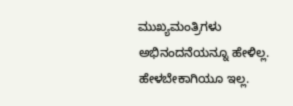ಮುಖ್ಯಮಂತ್ರಿಗಳು ಅಭಿನಂದನೆಯನ್ನೂ ಹೇಳಿಲ್ಲ. ಹೇಳಬೇಕಾಗಿಯೂ ಇಲ್ಲ.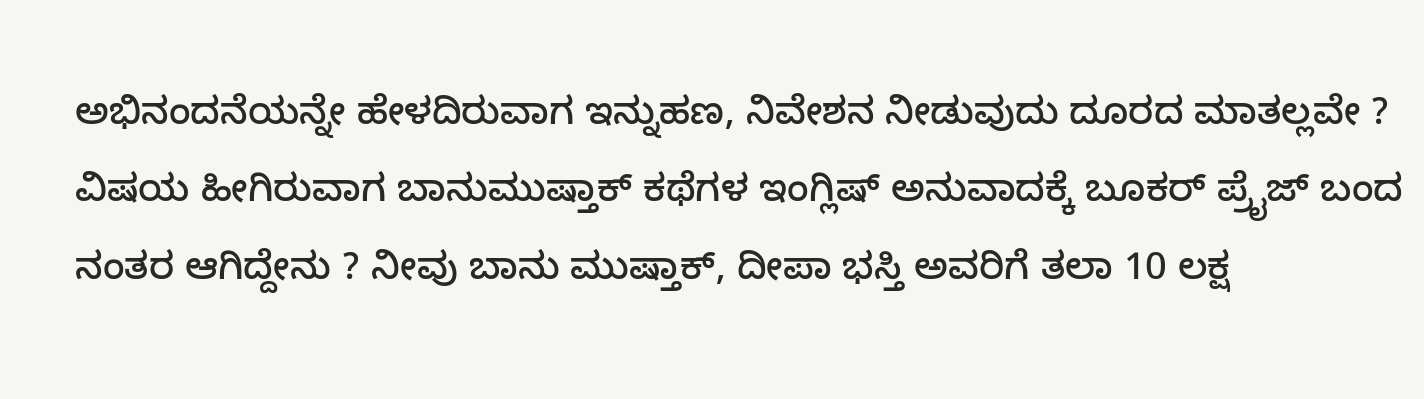ಅಭಿನಂದನೆಯನ್ನೇ ಹೇಳದಿರುವಾಗ ಇನ್ನುಹಣ, ನಿವೇಶನ ನೀಡುವುದು ದೂರದ ಮಾತಲ್ಲವೇ ?
ವಿಷಯ ಹೀಗಿರುವಾಗ ಬಾನುಮುಷ್ತಾಕ್ ಕಥೆಗಳ ಇಂಗ್ಲಿಷ್ ಅನುವಾದಕ್ಕೆ ಬೂಕರ್ ಪ್ರೈಜ್ ಬಂದ ನಂತರ ಆಗಿದ್ದೇನು ? ನೀವು ಬಾನು ಮುಷ್ತಾಕ್, ದೀಪಾ ಭಸ್ತಿ ಅವರಿಗೆ ತಲಾ 10 ಲಕ್ಷ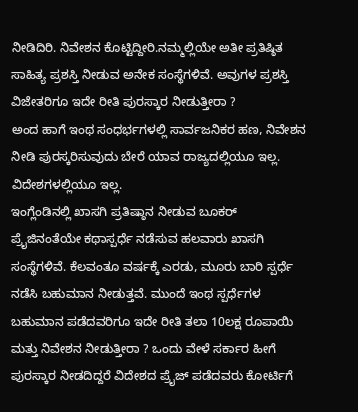ನೀಡಿದಿರಿ. ನಿವೇಶನ ಕೊಟ್ಟಿದ್ದೀರಿ.ನಮ್ಮಲ್ಲಿಯೇ ಅತೀ ಪ್ರತಿಷ್ಠಿತ ಸಾಹಿತ್ಯ ಪ್ರಶಸ್ತಿ ನೀಡುವ ಅನೇಕ ಸಂಸ್ಥೆಗಳಿವೆ. ಅವುಗಳ ಪ್ರಶಸ್ತಿ ವಿಜೇತರಿಗೂ ಇದೇ ರೀತಿ ಪುರಸ್ಕಾರ ನೀಡುತ್ತೀರಾ ?
ಅಂದ ಹಾಗೆ ಇಂಥ ಸಂಧರ್ಭಗಳಲ್ಲಿ ಸಾರ್ವಜನಿಕರ ಹಣ, ನಿವೇಶನ ನೀಡಿ ಪುರಸ್ಕರಿಸುವುದು ಬೇರೆ ಯಾವ ರಾಜ್ಯದಲ್ಲಿಯೂ ಇಲ್ಲ. ವಿದೇಶಗಳಲ್ಲಿಯೂ ಇಲ್ಲ.
ಇಂಗ್ಲೆಂಡಿನಲ್ಲಿ ಖಾಸಗಿ ಪ್ರತಿಷ್ಠಾನ ನೀಡುವ ಬೂಕರ್ ಪ್ರೈಜಿನಂತೆಯೇ ಕಥಾಸ್ಪರ್ಧೆ ನಡೆಸುವ ಹಲವಾರು ಖಾಸಗಿ ಸಂಸ್ಥೆಗಳಿವೆ. ಕೆಲವಂತೂ ವರ್ಷಕ್ಕೆ ಎರಡು, ಮೂರು ಬಾರಿ ಸ್ಪರ್ಧೆ ನಡೆಸಿ ಬಹುಮಾನ ನೀಡುತ್ತವೆ. ಮುಂದೆ ಇಂಥ ಸ್ಪರ್ಧೆಗಳ ಬಹುಮಾನ ಪಡೆದವರಿಗೂ ಇದೇ ರೀತಿ ತಲಾ 10ಲಕ್ಷ ರೂಪಾಯಿ ಮತ್ತು ನಿವೇಶನ ನೀಡುತ್ತೀರಾ ? ಒಂದು ವೇಳೆ ಸರ್ಕಾರ ಹೀಗೆ ಪುರಸ್ಕಾರ ನೀಡದಿದ್ದರೆ ವಿದೇಶದ ಪ್ರೈಜ್ ಪಡೆದವರು ಕೋರ್ಟಿಗೆ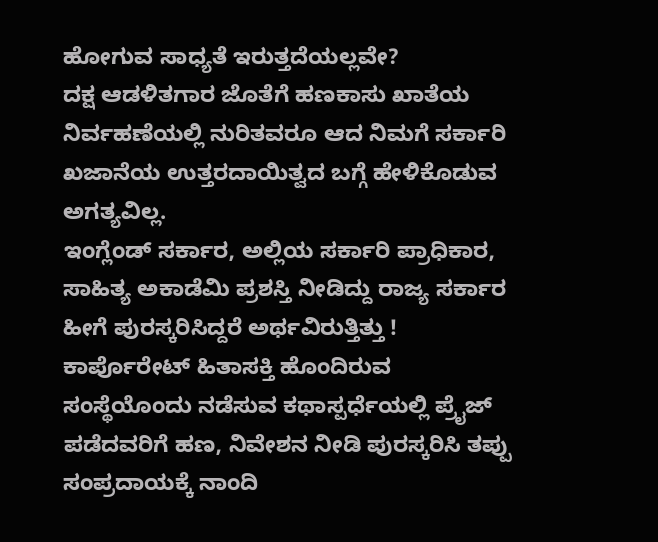ಹೋಗುವ ಸಾಧ್ಯತೆ ಇರುತ್ತದೆಯಲ್ಲವೇ?
ದಕ್ಷ ಆಡಳಿತಗಾರ ಜೊತೆಗೆ ಹಣಕಾಸು ಖಾತೆಯ ನಿರ್ವಹಣೆಯಲ್ಲಿ ನುರಿತವರೂ ಆದ ನಿಮಗೆ ಸರ್ಕಾರಿ ಖಜಾನೆಯ ಉತ್ತರದಾಯಿತ್ವದ ಬಗ್ಗೆ ಹೇಳಿಕೊಡುವ ಅಗತ್ಯವಿಲ್ಲ.
ಇಂಗ್ಲೆಂಡ್ ಸರ್ಕಾರ, ಅಲ್ಲಿಯ ಸರ್ಕಾರಿ ಪ್ರಾಧಿಕಾರ, ಸಾಹಿತ್ಯ ಅಕಾಡೆಮಿ ಪ್ರಶಸ್ತಿ ನೀಡಿದ್ದು ರಾಜ್ಯ ಸರ್ಕಾರ ಹೀಗೆ ಪುರಸ್ಕರಿಸಿದ್ದರೆ ಅರ್ಥವಿರುತ್ತಿತ್ತು ! ಕಾರ್ಪೊರೇಟ್ ಹಿತಾಸಕ್ತಿ ಹೊಂದಿರುವ ಸಂಸ್ಥೆಯೊಂದು ನಡೆಸುವ ಕಥಾಸ್ಪರ್ಧೆಯಲ್ಲಿ ಪ್ರೈಜ್ ಪಡೆದವರಿಗೆ ಹಣ, ನಿವೇಶನ ನೀಡಿ ಪುರಸ್ಕರಿಸಿ ತಪ್ಪು ಸಂಪ್ರದಾಯಕ್ಕೆ ನಾಂದಿ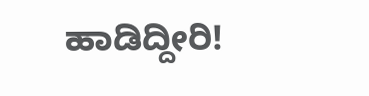ಹಾಡಿದ್ದೀರಿ!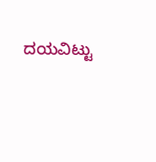ದಯವಿಟ್ಟು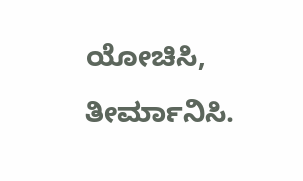ಯೋಚಿಸಿ, ತೀರ್ಮಾನಿಸಿ.